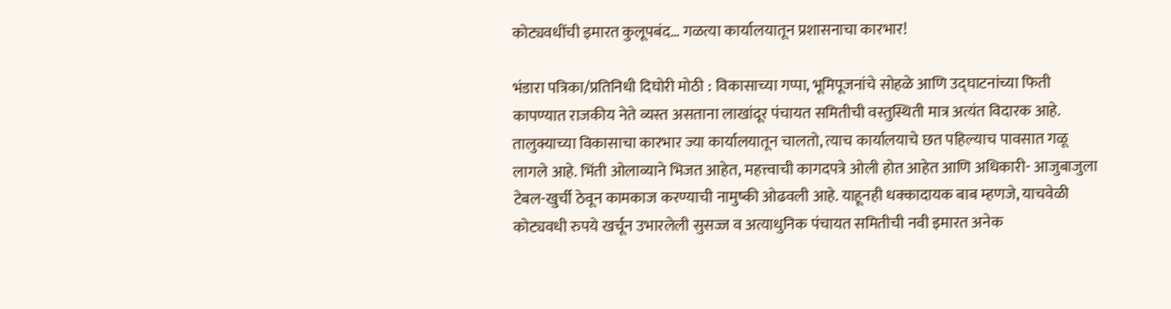कोट्यवधींची इमारत कुलूपबंद… गळत्या कार्यालयातून प्रशासनाचा कारभार!

भंडारा पत्रिका/प्रतिनिधी दिघोरी मोठी : विकासाच्या गप्पा, भूमिपूजनांचे सोहळे आणि उद्घाटनांच्या फिती कापण्यात राजकीय नेते व्यस्त असताना लाखांदूर पंचायत समितीची वस्तुस्थिती मात्र अत्यंत विदारक आहे. तालुक्याच्या विकासाचा कारभार ज्या कार्यालयातून चालतो, त्याच कार्यालयाचे छत पहिल्याच पावसात गळू लागले आहे. भिंती ओलाव्याने भिजत आहेत, महत्त्वाची कागदपत्रे ओली होत आहेत आणि अधिकारी- आजुबाजुला टेबल-खुर्ची ठेवून कामकाज करण्याची नामुष्की ओढवली आहे. याहूनही धक्कादायक बाब म्हणजे, याचवेळी कोट्यवधी रुपये खर्चून उभारलेली सुसज्ज व अत्याधुनिक पंचायत समितीची नवी इमारत अनेक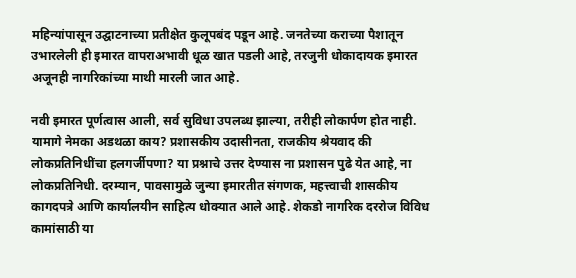महिन्यांपासून उद्घाटनाच्या प्रतीक्षेत कुलूपबंद पडून आहे. जनतेच्या कराच्या पैशातून उभारलेली ही इमारत वापराअभावी धूळ खात पडली आहे, तरजुनी धोकादायक इमारत अजूनही नागरिकांच्या माथी मारली जात आहे.

नवी इमारत पूर्णत्वास आली, सर्व सुविधा उपलब्ध झाल्या, तरीही लोकार्पण होत नाही. यामागे नेमका अडथळा काय? प्रशासकीय उदासीनता, राजकीय श्रेयवाद की लोकप्रतिनिधींचा हलगर्जीपणा? या प्रश्नाचे उत्तर देण्यास ना प्रशासन पुढे येत आहे, ना लोकप्रतिनिधी. दरम्यान, पावसामुळे जुन्या इमारतीत संगणक, महत्त्वाची शासकीय कागदपत्रे आणि कार्यालयीन साहित्य धोक्यात आले आहे. शेकडो नागरिक दररोज विविध कामांसाठी या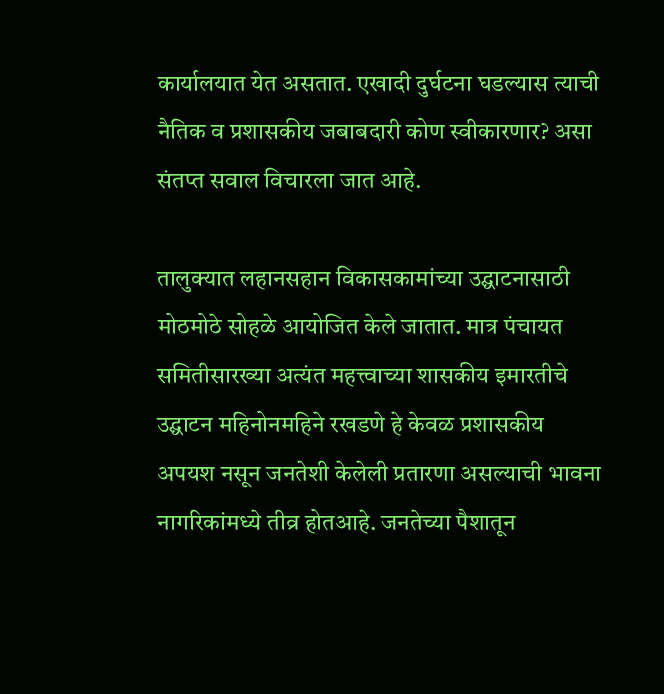कार्यालयात येत असतात. एखादी दुर्घटना घडल्यास त्याची नैतिक व प्रशासकीय जबाबदारी कोण स्वीकारणार? असा संतप्त सवाल विचारला जात आहे.

तालुक्यात लहानसहान विकासकामांच्या उद्घाटनासाठी मोठमोठे सोहळे आयोजित केले जातात. मात्र पंचायत समितीसारख्या अत्यंत महत्त्वाच्या शासकीय इमारतीचे उद्घाटन महिनोनमहिने रखडणे हे केवळ प्रशासकीय अपयश नसून जनतेशी केलेली प्रतारणा असल्याची भावना नागरिकांमध्ये तीव्र होतआहे. जनतेच्या पैशातून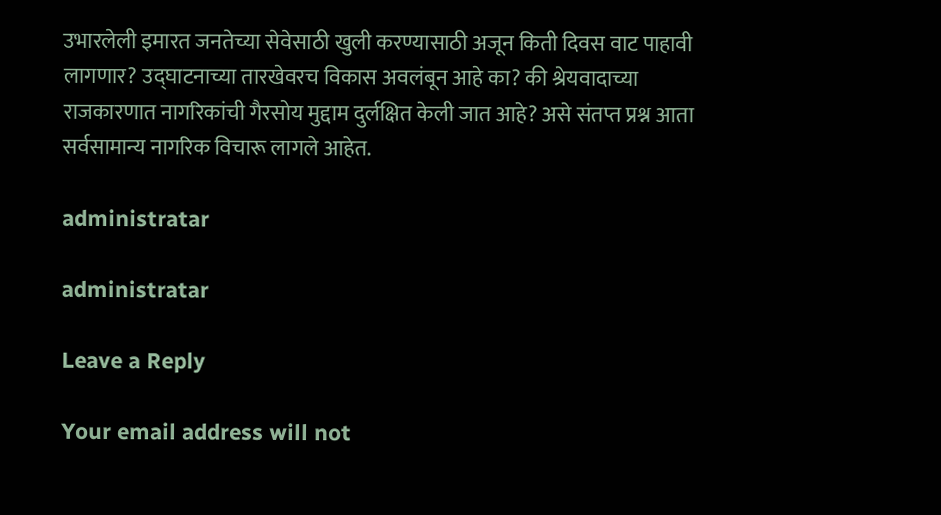उभारलेली इमारत जनतेच्या सेवेसाठी खुली करण्यासाठी अजून किती दिवस वाट पाहावी लागणार? उद्घाटनाच्या तारखेवरच विकास अवलंबून आहे का? की श्रेयवादाच्या राजकारणात नागरिकांची गैरसोय मुद्दाम दुर्लक्षित केली जात आहे? असे संतप्त प्रश्न आता सर्वसामान्य नागरिक विचारू लागले आहेत.

administratar

administratar

Leave a Reply

Your email address will not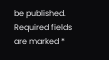be published. Required fields are marked *